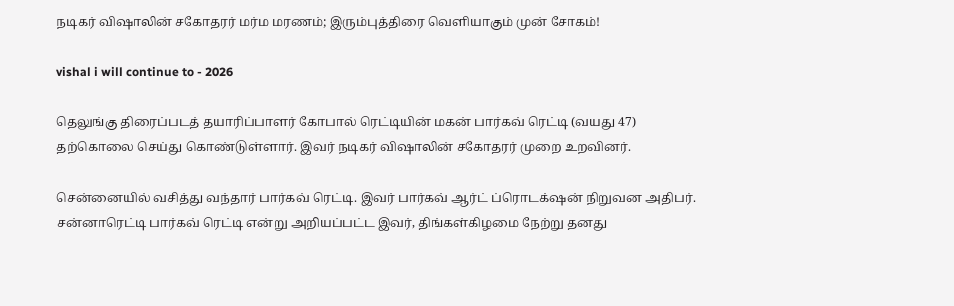நடிகர் விஷாலின் சகோதரர் மர்ம மரணம்; இரும்புத்திரை வெளியாகும் முன் சோகம்!

vishal i will continue to - 2026

தெலுங்கு திரைப்படத் தயாரிப்பாளர் கோபால் ரெட்டியின் மகன் பார்கவ் ரெட்டி (வயது 47) தற்கொலை செய்து கொண்டுள்ளார். இவர் நடிகர் விஷாலின் சகோதரர் முறை உறவினர்.

சென்னையில் வசித்து வந்தார் பார்கவ் ரெட்டி. இவர் பார்கவ் ஆர்ட் ப்ரொடக்‌ஷன் நிறுவன அதிபர். சன்னாரெட்டி பார்கவ் ரெட்டி என்று அறியப்பட்ட இவர், திங்கள்கிழமை நேற்று தனது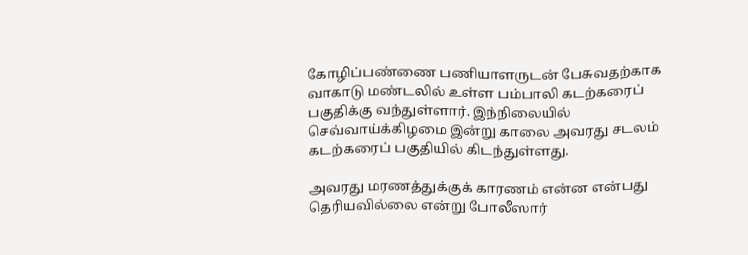கோழிப்பண்ணை பணியாளருடன் பேசுவதற்காக வாகாடு மண்டலில் உள்ள பம்பாலி கடற்கரைப் பகுதிக்கு வந்துள்ளார். இந்நிலையில் செவ்வாய்க்கிழமை இன்று காலை அவரது சடலம் கடற்கரைப் பகுதியில் கிடந்துள்ளது.

அவரது மரணத்துக்குக் காரணம் என்ன என்பது தெரியவில்லை என்று போலீஸார்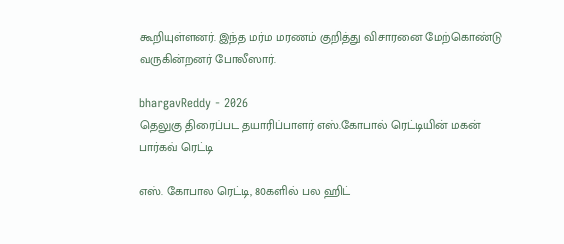கூறியுள்ளனர். இந்த மர்ம மரணம் குறித்து விசாரனை மேற்கொண்டு வருகின்றனர் போலீஸார்.

bhargavReddy - 2026
தெலுகு திரைப்பட தயாரிப்பாளர் எஸ்.கோபால் ரெட்டியின் மகன் பார்கவ் ரெட்டி

எஸ். கோபால ரெட்டி, 80களில் பல ஹிட்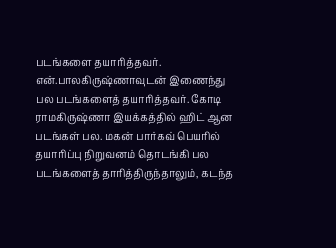படங்களை தயாரித்தவர். என்.பாலகிருஷ்ணாவுடன் இணைந்து பல படங்களைத் தயாரித்தவர். கோடி ராமகிருஷ்ணா இயக்கத்தில் ஹிட் ஆன படங்கள் பல. மகன் பார்கவ் பெயரில் தயாரிப்பு நிறுவனம் தொடங்கி பல படங்களைத் தாரித்திருந்தாலும், கடந்த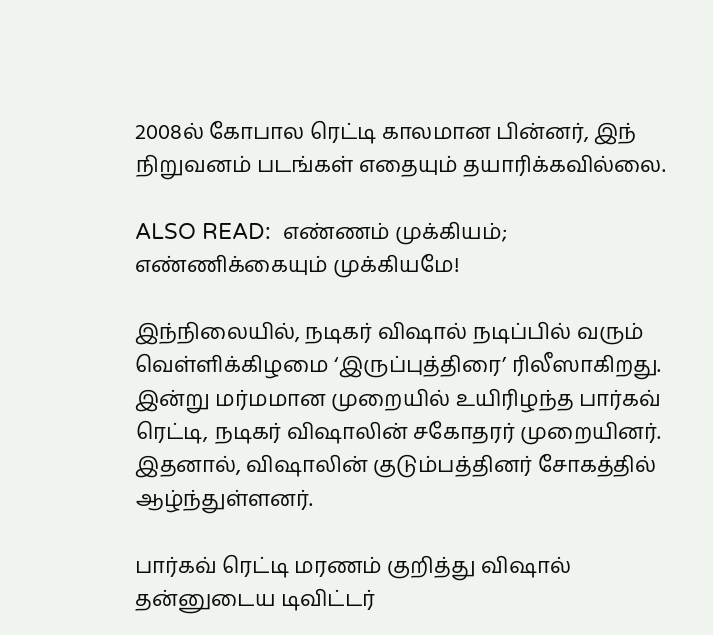2008ல் கோபால ரெட்டி காலமான பின்னர், இந் நிறுவனம் படங்கள் எதையும் தயாரிக்கவில்லை.

ALSO READ:  எண்ணம் முக்கியம்; எண்ணிக்கையும் முக்கியமே!

இந்நிலையில், நடிகர் விஷால் நடிப்பில் வரும் வெள்ளிக்கிழமை ‘இருப்புத்திரை’ ரிலீஸாகிறது. இன்று மர்மமான முறையில் உயிரிழந்த பார்கவ் ரெட்டி, நடிகர் விஷாலின் சகோதரர் முறையினர். இதனால், விஷாலின் குடும்பத்தினர் சோகத்தில் ஆழ்ந்துள்ளனர்.

பார்கவ் ரெட்டி மரணம் குறித்து விஷால் தன்னுடைய டிவிட்டர்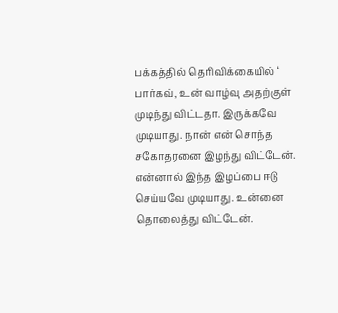பக்கத்தில் தெரிவிக்கையில் ‘ பார்கவ், உன் வாழ்வு அதற்குள் முடிந்து விட்டதா. இருக்கவே முடியாது. நான் என் சொந்த சகோதரனை இழந்து விட்டேன். என்னால் இந்த இழப்பை ஈடு செய்யவே முடியாது. உன்னை தொலைத்து விட்டேன்.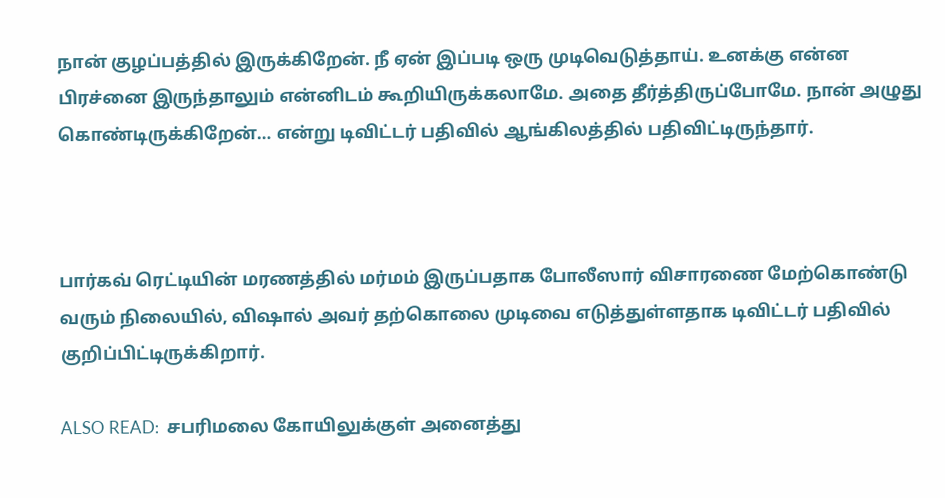நான் குழப்பத்தில் இருக்கிறேன். நீ ஏன் இப்படி ஒரு முடிவெடுத்தாய். உனக்கு என்ன பிரச்னை இருந்தாலும் என்னிடம் கூறியிருக்கலாமே. அதை தீர்த்திருப்போமே. நான் அழுது கொண்டிருக்கிறேன்… என்று டிவிட்டர் பதிவில் ஆங்கிலத்தில் பதிவிட்டிருந்தார்.



பார்கவ் ரெட்டியின் மரணத்தில் மர்மம் இருப்பதாக போலீஸார் விசாரணை மேற்கொண்டு வரும் நிலையில், விஷால் அவர் தற்கொலை முடிவை எடுத்துள்ளதாக டிவிட்டர் பதிவில் குறிப்பிட்டிருக்கிறார்.

ALSO READ:  சபரிமலை கோயிலுக்குள் அனைத்து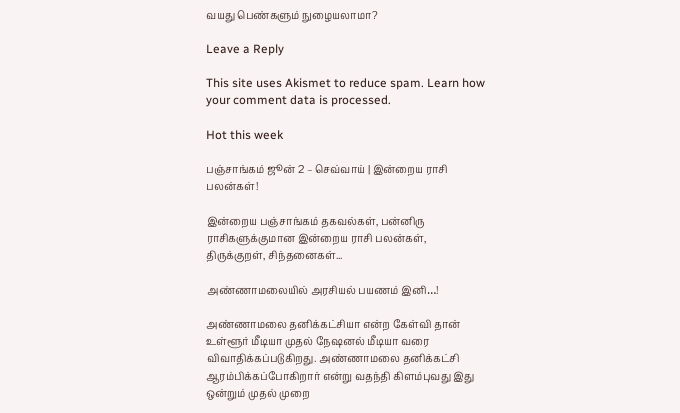வயது பெண்களும் நுழையலாமா?

Leave a Reply

This site uses Akismet to reduce spam. Learn how your comment data is processed.

Hot this week

பஞ்சாங்கம் ஜூன் 2 – செவ்வாய் | இன்றைய ராசி பலன்கள்!

இன்றைய பஞ்சாங்கம் தகவல்கள், பன்னிரு ராசிகளுக்குமான இன்றைய ராசி பலன்கள், திருக்குறள், சிந்தனைகள்...

அண்ணாமலையில் அரசியல் பயணம் இனி…!

அண்ணாமலை தனிக்கட்சியா என்ற கேள்வி தான் உள்ளூர் மீடியா முதல் நேஷனல் மீடியா வரை விவாதிக்கப்படுகிறது. அண்ணாமலை தனிக்கட்சி ஆரம்பிக்கப்போகிறார் என்று வதந்தி கிளம்புவது இது ஒன்றும் முதல் முறை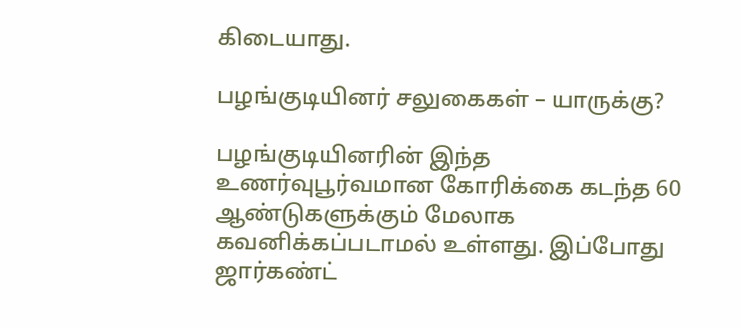கிடையாது.

பழங்குடியினர் சலுகைகள் – யாருக்கு?

பழங்குடியினரின் இந்த உணர்வுபூர்வமான கோரிக்கை கடந்த 60 ஆண்டுகளுக்கும் மேலாக கவனிக்கப்படாமல் உள்ளது. இப்போது ஜார்கண்ட்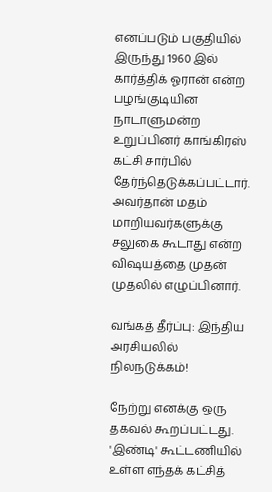எனப்படும் பகுதியில் இருந்து 1960 இல் கார்த்திக் ஓரான் என்ற பழங்குடியின நாடாளுமன்ற உறுப்பினர் காங்கிரஸ் கட்சி சார்பில் தேர்ந்தெடுக்கப்பட்டார். அவர்தான் மதம் மாறியவர்களுக்கு சலுகை கூடாது என்ற விஷயத்தை முதன் முதலில் எழுப்பினார்.

வங்கத் தீர்ப்பு: இந்திய அரசியலில் நிலநடுக்கம்!

நேற்று எனக்கு ஒரு தகவல் கூறப்பட்டது. 'இண்டி' கூட்டணியில் உள்ள எந்தக் கட்சித்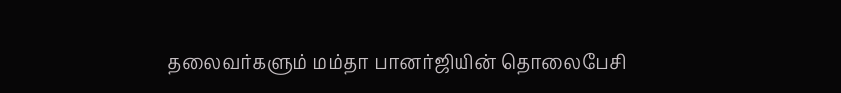தலைவர்களும் மம்தா பானர்ஜியின் தொலைபேசி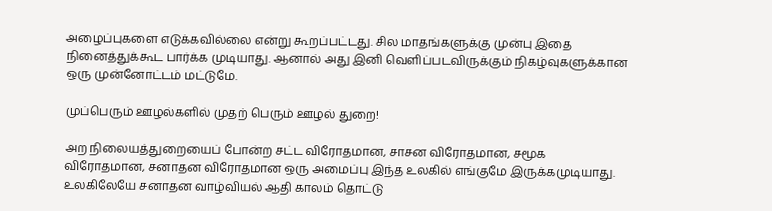அழைப்புகளை எடுக்கவில்லை என்று கூறப்பட்டது. சில மாதங்களுக்கு முன்பு இதை நினைத்துக்கூட பார்க்க முடியாது. ஆனால் அது இனி வெளிப்படவிருக்கும் நிகழ்வுகளுக்கான ஒரு முன்னோட்டம் மட்டுமே.

முப்பெரும் ஊழல்களில் முதற் பெரும் ஊழல் துறை!

அற நிலையத்துறையைப் போன்ற சட்ட விரோதமான, சாசன விரோதமான, சமூக விரோதமான, சனாதன விரோதமான ஒரு அமைப்பு இந்த உலகில் எங்குமே இருக்கமுடியாது. உலகிலேயே சனாதன வாழ்வியல் ஆதி காலம் தொட்டு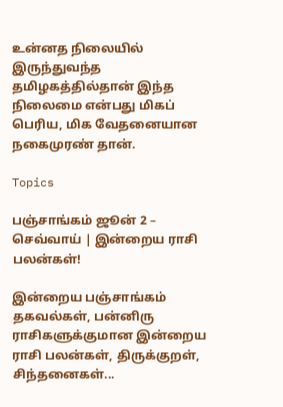உன்னத நிலையில் இருந்துவந்த தமிழகத்தில்தான் இந்த நிலைமை என்பது மிகப் பெரிய, மிக வேதனையான நகைமுரண் தான்.

Topics

பஞ்சாங்கம் ஜூன் 2 – செவ்வாய் | இன்றைய ராசி பலன்கள்!

இன்றைய பஞ்சாங்கம் தகவல்கள், பன்னிரு ராசிகளுக்குமான இன்றைய ராசி பலன்கள், திருக்குறள், சிந்தனைகள்...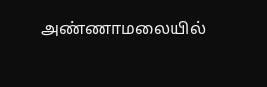அண்ணாமலையில்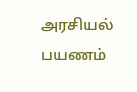அரசியல் பயணம்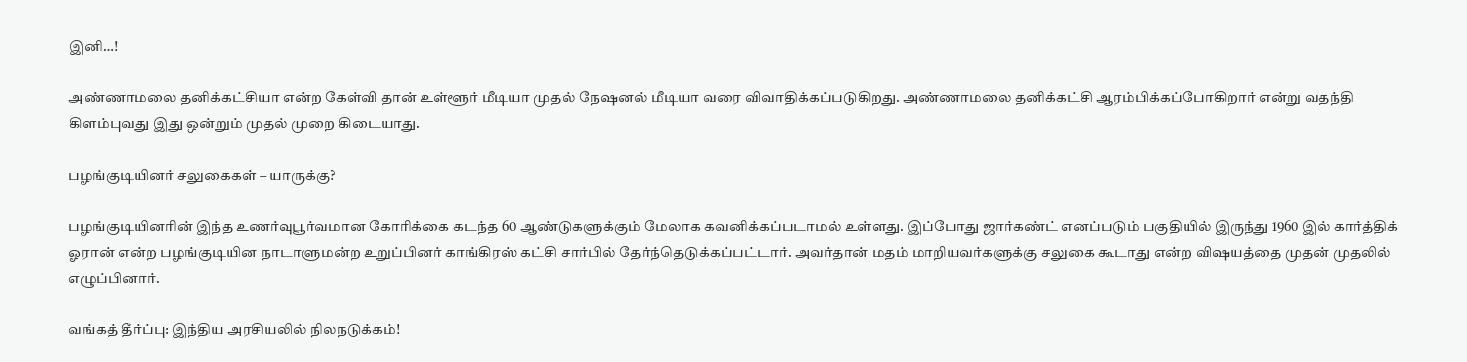இனி…!

அண்ணாமலை தனிக்கட்சியா என்ற கேள்வி தான் உள்ளூர் மீடியா முதல் நேஷனல் மீடியா வரை விவாதிக்கப்படுகிறது. அண்ணாமலை தனிக்கட்சி ஆரம்பிக்கப்போகிறார் என்று வதந்தி கிளம்புவது இது ஒன்றும் முதல் முறை கிடையாது.

பழங்குடியினர் சலுகைகள் – யாருக்கு?

பழங்குடியினரின் இந்த உணர்வுபூர்வமான கோரிக்கை கடந்த 60 ஆண்டுகளுக்கும் மேலாக கவனிக்கப்படாமல் உள்ளது. இப்போது ஜார்கண்ட் எனப்படும் பகுதியில் இருந்து 1960 இல் கார்த்திக் ஓரான் என்ற பழங்குடியின நாடாளுமன்ற உறுப்பினர் காங்கிரஸ் கட்சி சார்பில் தேர்ந்தெடுக்கப்பட்டார். அவர்தான் மதம் மாறியவர்களுக்கு சலுகை கூடாது என்ற விஷயத்தை முதன் முதலில் எழுப்பினார்.

வங்கத் தீர்ப்பு: இந்திய அரசியலில் நிலநடுக்கம்!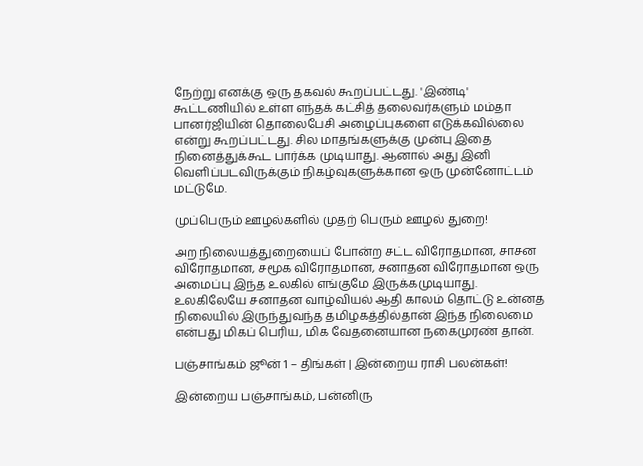நேற்று எனக்கு ஒரு தகவல் கூறப்பட்டது. 'இண்டி' கூட்டணியில் உள்ள எந்தக் கட்சித் தலைவர்களும் மம்தா பானர்ஜியின் தொலைபேசி அழைப்புகளை எடுக்கவில்லை என்று கூறப்பட்டது. சில மாதங்களுக்கு முன்பு இதை நினைத்துக்கூட பார்க்க முடியாது. ஆனால் அது இனி வெளிப்படவிருக்கும் நிகழ்வுகளுக்கான ஒரு முன்னோட்டம் மட்டுமே.

முப்பெரும் ஊழல்களில் முதற் பெரும் ஊழல் துறை!

அற நிலையத்துறையைப் போன்ற சட்ட விரோதமான, சாசன விரோதமான, சமூக விரோதமான, சனாதன விரோதமான ஒரு அமைப்பு இந்த உலகில் எங்குமே இருக்கமுடியாது. உலகிலேயே சனாதன வாழ்வியல் ஆதி காலம் தொட்டு உன்னத நிலையில் இருந்துவந்த தமிழகத்தில்தான் இந்த நிலைமை என்பது மிகப் பெரிய, மிக வேதனையான நகைமுரண் தான்.

பஞ்சாங்கம் ஜூன் 1 – திங்கள் | இன்றைய ராசி பலன்கள்!

இன்றைய பஞ்சாங்கம், பன்னிரு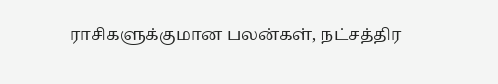ராசிகளுக்குமான பலன்கள், நட்சத்திர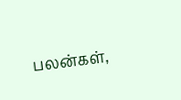பலன்கள்,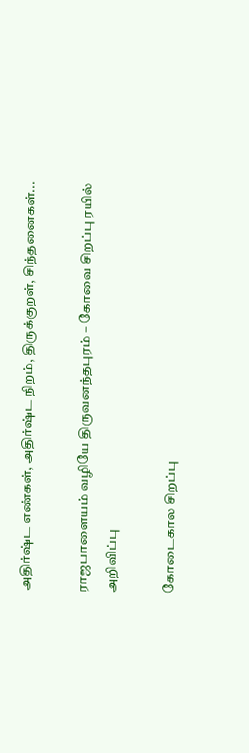அதிர்ஷ்ட எண்கள், அதிர்ஷ்ட நிறம், திருக்குறள், சிந்தனைகள்...

ராஜபாளையம் வழியே திருவனந்தபுரம் – கோவை சிறப்பு ரயில் அறிவிப்பு

கோடைகால சிறப்பு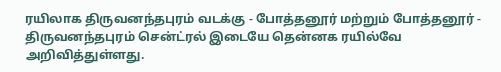ரயிலாக திருவனந்தபுரம் வடக்கு - போத்தனூர் மற்றும் போத்தனூர் - திருவனந்தபுரம் சென்ட்ரல் இடையே தென்னக ரயில்வே அறிவித்துள்ளது.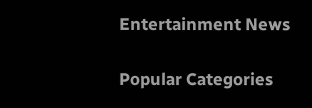Entertainment News

Popular Categories